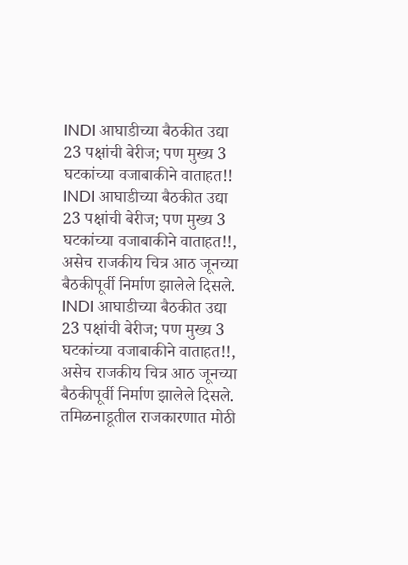INDI आघाडीच्या बैठकीत उद्या 23 पक्षांची बेरीज; पण मुख्य 3 घटकांच्या वजाबाकीने वाताहत!!
INDI आघाडीच्या बैठकीत उद्या 23 पक्षांची बेरीज; पण मुख्य 3 घटकांच्या वजाबाकीने वाताहत!!, असेच राजकीय चित्र आठ जूनच्या बैठकीपूर्वी निर्माण झालेले दिसले.
INDI आघाडीच्या बैठकीत उद्या 23 पक्षांची बेरीज; पण मुख्य 3 घटकांच्या वजाबाकीने वाताहत!!, असेच राजकीय चित्र आठ जूनच्या बैठकीपूर्वी निर्माण झालेले दिसले.
तमिळनाडूतील राजकारणात मोठी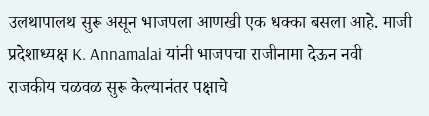उलथापालथ सुरू असून भाजपला आणखी एक धक्का बसला आहे. माजी प्रदेशाध्यक्ष K. Annamalai यांनी भाजपचा राजीनामा देऊन नवी राजकीय चळवळ सुरू केल्यानंतर पक्षाचे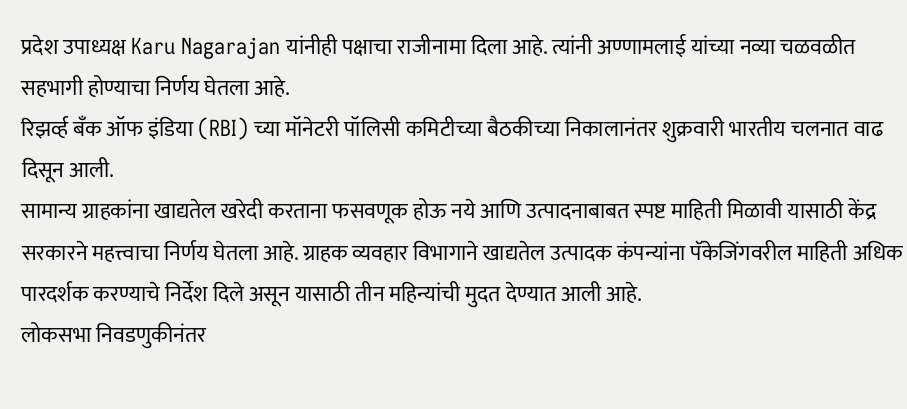प्रदेश उपाध्यक्ष Karu Nagarajan यांनीही पक्षाचा राजीनामा दिला आहे. त्यांनी अण्णामलाई यांच्या नव्या चळवळीत सहभागी होण्याचा निर्णय घेतला आहे.
रिझर्व्ह बँक ऑफ इंडिया (RBI) च्या मॉनेटरी पॉलिसी कमिटीच्या बैठकीच्या निकालानंतर शुक्रवारी भारतीय चलनात वाढ दिसून आली.
सामान्य ग्राहकांना खाद्यतेल खरेदी करताना फसवणूक होऊ नये आणि उत्पादनाबाबत स्पष्ट माहिती मिळावी यासाठी केंद्र सरकारने महत्त्वाचा निर्णय घेतला आहे. ग्राहक व्यवहार विभागाने खाद्यतेल उत्पादक कंपन्यांना पॅकेजिंगवरील माहिती अधिक पारदर्शक करण्याचे निर्देश दिले असून यासाठी तीन महिन्यांची मुदत देण्यात आली आहे.
लोकसभा निवडणुकीनंतर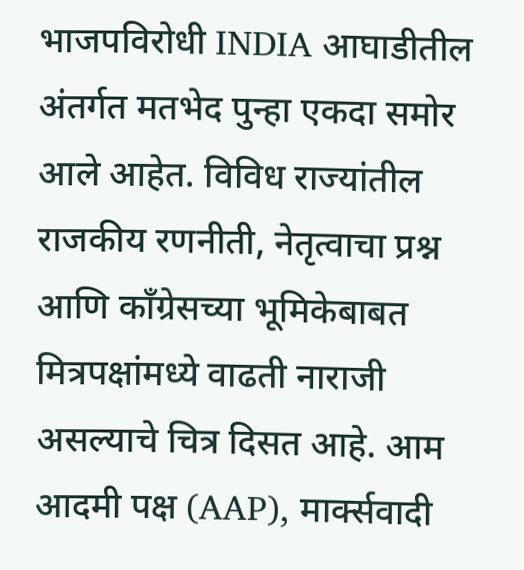भाजपविरोधी INDIA आघाडीतील अंतर्गत मतभेद पुन्हा एकदा समोर आले आहेत. विविध राज्यांतील राजकीय रणनीती, नेतृत्वाचा प्रश्न आणि काँग्रेसच्या भूमिकेबाबत मित्रपक्षांमध्ये वाढती नाराजी असल्याचे चित्र दिसत आहे. आम आदमी पक्ष (AAP), मार्क्सवादी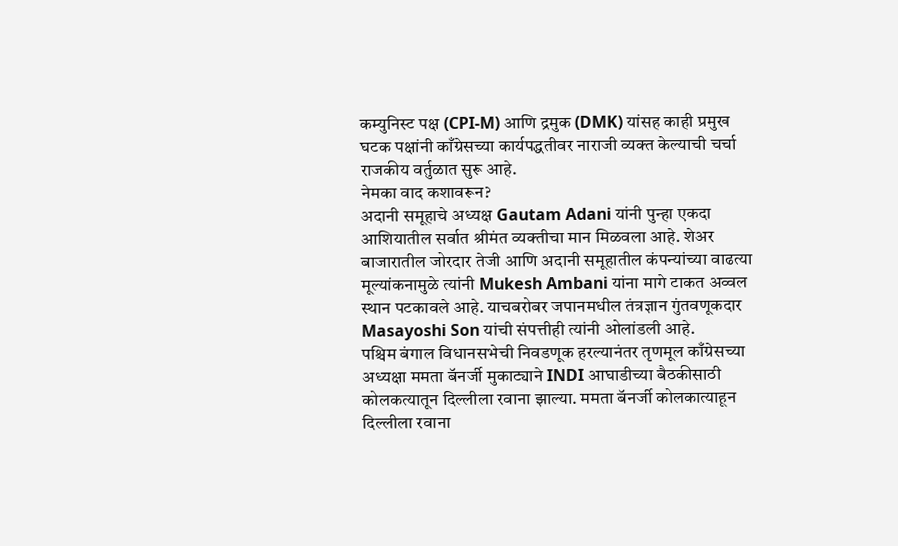कम्युनिस्ट पक्ष (CPI-M) आणि द्रमुक (DMK) यांसह काही प्रमुख घटक पक्षांनी काँग्रेसच्या कार्यपद्धतीवर नाराजी व्यक्त केल्याची चर्चा राजकीय वर्तुळात सुरू आहे.
नेमका वाद कशावरून?
अदानी समूहाचे अध्यक्ष Gautam Adani यांनी पुन्हा एकदा आशियातील सर्वात श्रीमंत व्यक्तीचा मान मिळवला आहे. शेअर बाजारातील जोरदार तेजी आणि अदानी समूहातील कंपन्यांच्या वाढत्या मूल्यांकनामुळे त्यांनी Mukesh Ambani यांना मागे टाकत अव्वल स्थान पटकावले आहे. याचबरोबर जपानमधील तंत्रज्ञान गुंतवणूकदार Masayoshi Son यांची संपत्तीही त्यांनी ओलांडली आहे.
पश्चिम बंगाल विधानसभेची निवडणूक हरल्यानंतर तृणमूल काँग्रेसच्या अध्यक्षा ममता बॅनर्जी मुकाट्याने INDI आघाडीच्या बैठकीसाठी कोलकत्यातून दिल्लीला रवाना झाल्या. ममता बॅनर्जी कोलकात्याहून दिल्लीला रवाना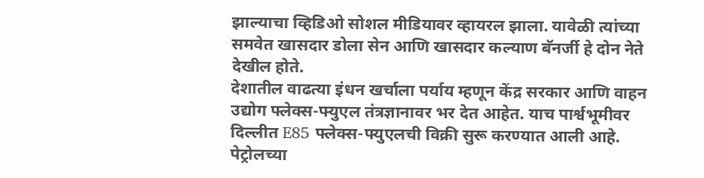झाल्याचा व्हिडिओ सोशल मीडियावर व्हायरल झाला. यावेळी त्यांच्या समवेत खासदार डोला सेन आणि खासदार कल्याण बॅनर्जी हे दोन नेते देखील होते.
देशातील वाढत्या इंधन खर्चाला पर्याय म्हणून केंद्र सरकार आणि वाहन उद्योग फ्लेक्स-फ्युएल तंत्रज्ञानावर भर देत आहेत. याच पार्श्वभूमीवर दिल्लीत E85 फ्लेक्स-फ्युएलची विक्री सुरू करण्यात आली आहे. पेट्रोलच्या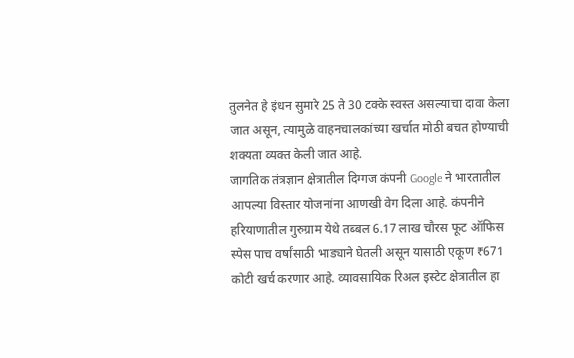तुलनेत हे इंधन सुमारे 25 ते 30 टक्के स्वस्त असल्याचा दावा केला जात असून, त्यामुळे वाहनचालकांच्या खर्चात मोठी बचत होण्याची शक्यता व्यक्त केली जात आहे.
जागतिक तंत्रज्ञान क्षेत्रातील दिग्गज कंपनी Google ने भारतातील आपल्या विस्तार योजनांना आणखी वेग दिला आहे. कंपनीने हरियाणातील गुरुग्राम येथे तब्बल 6.17 लाख चौरस फूट ऑफिस स्पेस पाच वर्षांसाठी भाड्याने घेतली असून यासाठी एकूण ₹671 कोटी खर्च करणार आहे. व्यावसायिक रिअल इस्टेट क्षेत्रातील हा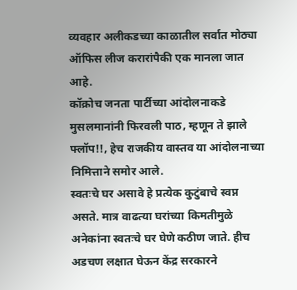व्यवहार अलीकडच्या काळातील सर्वात मोठ्या ऑफिस लीज करारांपैकी एक मानला जात आहे.
कॉक्रोच जनता पार्टीच्या आंदोलनाकडे मुसलमानांनी फिरवली पाठ, म्हणून ते झाले फ्लॉप!!, हेच राजकीय वास्तव या आंदोलनाच्या निमित्ताने समोर आले.
स्वतःचे घर असावे हे प्रत्येक कुटुंबाचे स्वप्न असते. मात्र वाढत्या घरांच्या किमतीमुळे अनेकांना स्वतःचे घर घेणे कठीण जाते. हीच अडचण लक्षात घेऊन केंद्र सरकारने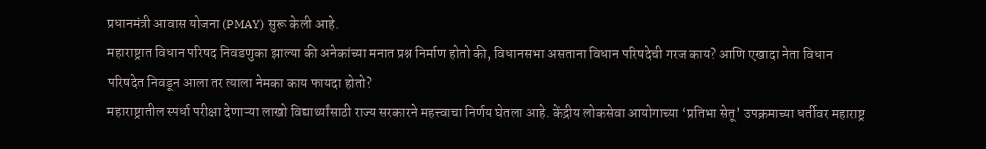प्रधानमंत्री आवास योजना (PMAY) सुरू केली आहे.
महाराष्ट्रात विधान परिषद निवडणुका झाल्या की अनेकांच्या मनात प्रश्न निर्माण होतो की, विधानसभा असताना विधान परिषदेची गरज काय? आणि एखादा नेता विधान परिषदेत निवडून आला तर त्याला नेमका काय फायदा होतो?
महाराष्ट्रातील स्पर्धा परीक्षा देणाऱ्या लाखो विद्यार्थ्यांसाठी राज्य सरकारने महत्त्वाचा निर्णय घेतला आहे. केंद्रीय लोकसेवा आयोगाच्या ‘प्रतिभा सेतू’ उपक्रमाच्या धर्तीवर महाराष्ट्र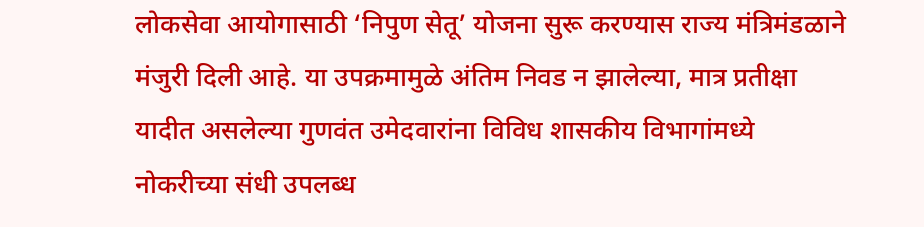लोकसेवा आयोगासाठी ‘निपुण सेतू’ योजना सुरू करण्यास राज्य मंत्रिमंडळाने मंजुरी दिली आहे. या उपक्रमामुळे अंतिम निवड न झालेल्या, मात्र प्रतीक्षा यादीत असलेल्या गुणवंत उमेदवारांना विविध शासकीय विभागांमध्ये नोकरीच्या संधी उपलब्ध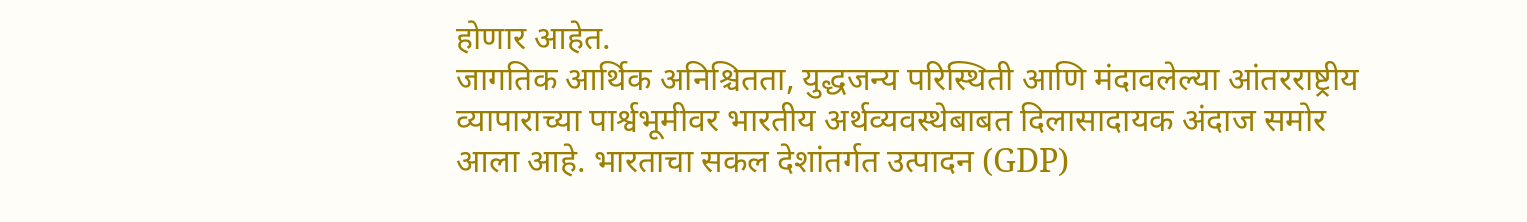होणार आहेत.
जागतिक आर्थिक अनिश्चितता, युद्धजन्य परिस्थिती आणि मंदावलेल्या आंतरराष्ट्रीय व्यापाराच्या पार्श्वभूमीवर भारतीय अर्थव्यवस्थेबाबत दिलासादायक अंदाज समोर आला आहे. भारताचा सकल देशांतर्गत उत्पादन (GDP)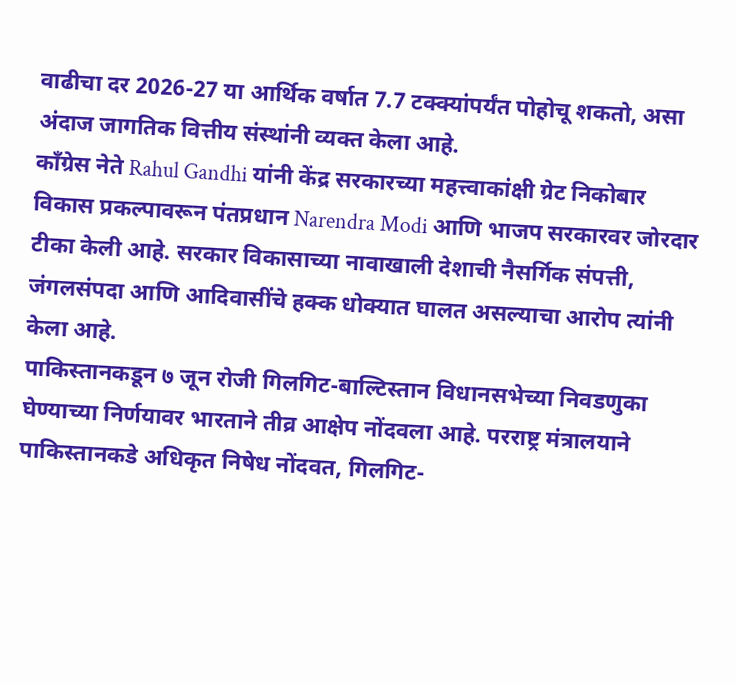वाढीचा दर 2026-27 या आर्थिक वर्षात 7.7 टक्क्यांपर्यंत पोहोचू शकतो, असा अंदाज जागतिक वित्तीय संस्थांनी व्यक्त केला आहे.
काँग्रेस नेते Rahul Gandhi यांनी केंद्र सरकारच्या महत्त्वाकांक्षी ग्रेट निकोबार विकास प्रकल्पावरून पंतप्रधान Narendra Modi आणि भाजप सरकारवर जोरदार टीका केली आहे. सरकार विकासाच्या नावाखाली देशाची नैसर्गिक संपत्ती, जंगलसंपदा आणि आदिवासींचे हक्क धोक्यात घालत असल्याचा आरोप त्यांनी केला आहे.
पाकिस्तानकडून ७ जून रोजी गिलगिट-बाल्टिस्तान विधानसभेच्या निवडणुका घेण्याच्या निर्णयावर भारताने तीव्र आक्षेप नोंदवला आहे. परराष्ट्र मंत्रालयाने पाकिस्तानकडे अधिकृत निषेध नोंदवत, गिलगिट-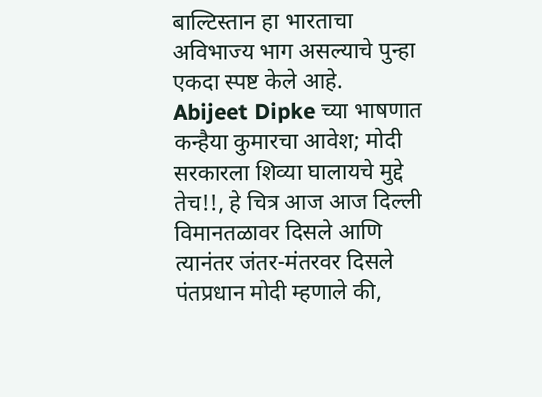बाल्टिस्तान हा भारताचा अविभाज्य भाग असल्याचे पुन्हा एकदा स्पष्ट केले आहे.
Abijeet Dipke च्या भाषणात कन्हैया कुमारचा आवेश; मोदी सरकारला शिव्या घालायचे मुद्दे तेच!!, हे चित्र आज आज दिल्ली विमानतळावर दिसले आणि त्यानंतर जंतर-मंतरवर दिसले
पंतप्रधान मोदी म्हणाले की,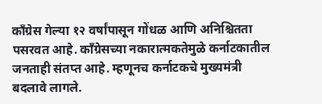काँग्रेस गेल्या १२ वर्षांपासून गोंधळ आणि अनिश्चितता पसरवत आहे. काँग्रेसच्या नकारात्मकतेमुळे कर्नाटकातील जनताही संतप्त आहे. म्हणूनच कर्नाटकचे मुख्यमंत्री बदलावे लागले.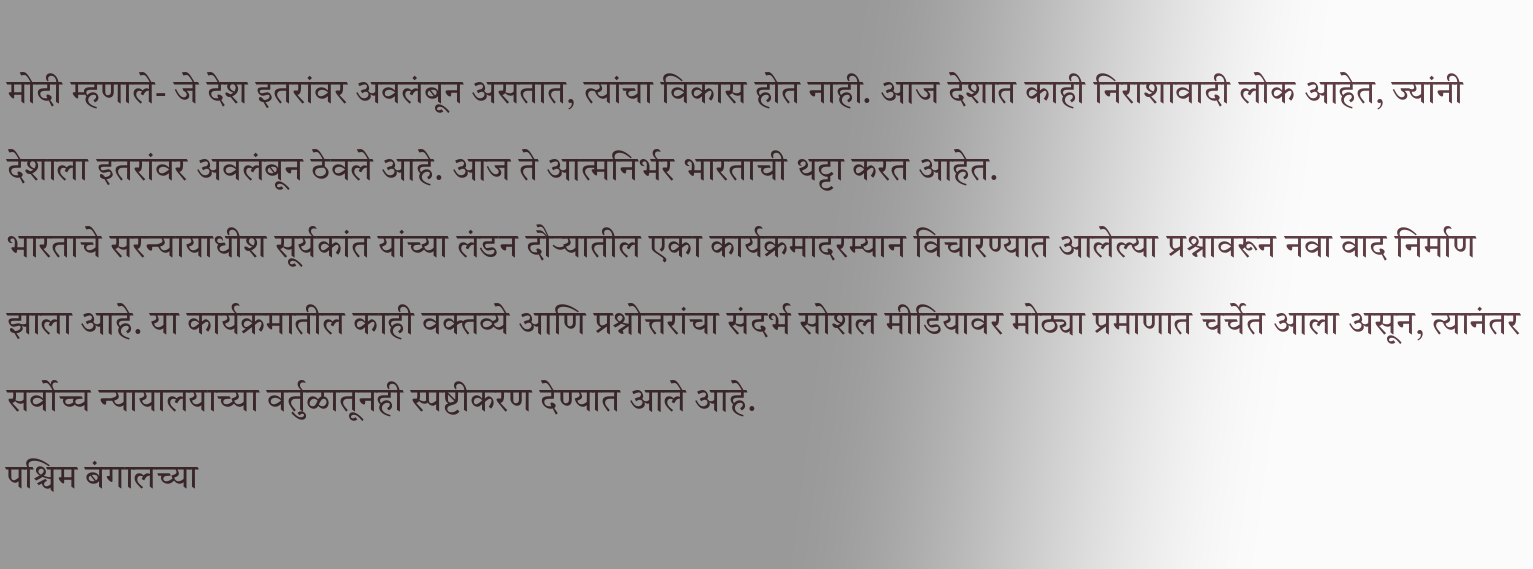मोदी म्हणाले- जे देश इतरांवर अवलंबून असतात, त्यांचा विकास होत नाही. आज देशात काही निराशावादी लोक आहेत, ज्यांनी देशाला इतरांवर अवलंबून ठेवले आहे. आज ते आत्मनिर्भर भारताची थट्टा करत आहेत.
भारताचे सरन्यायाधीश सूर्यकांत यांच्या लंडन दौऱ्यातील एका कार्यक्रमादरम्यान विचारण्यात आलेल्या प्रश्नावरून नवा वाद निर्माण झाला आहे. या कार्यक्रमातील काही वक्तव्ये आणि प्रश्नोत्तरांचा संदर्भ सोशल मीडियावर मोठ्या प्रमाणात चर्चेत आला असून, त्यानंतर सर्वोच्च न्यायालयाच्या वर्तुळातूनही स्पष्टीकरण देण्यात आले आहे.
पश्चिम बंगालच्या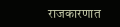राजकारणात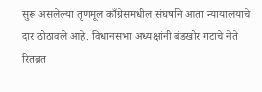सुरू असलेल्या तृणमूल काँग्रेसमधील संघर्षाने आता न्यायालयाचे दार ठोठावले आहे. विधानसभा अध्यक्षांनी बंडखोर गटाचे नेते रितब्रत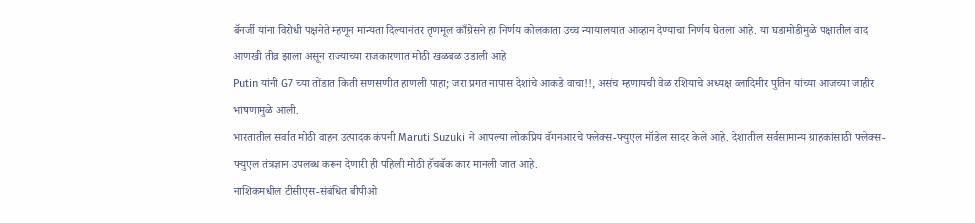बॅनर्जी यांना विरोधी पक्षनेते म्हणून मान्यता दिल्यानंतर तृणमूल काँग्रेसने हा निर्णय कोलकाता उच्च न्यायालयात आव्हान देण्याचा निर्णय घेतला आहे. या घडामोडीमुळे पक्षातील वाद आणखी तीव्र झाला असून राज्याच्या राजकारणात मोठी खळबळ उडाली आहे
Putin यांनी G7 च्या तोंडात किती सणसणीत हाणली पाहा; जरा प्रगत नापास देशांचे आकडे वाचा!!, असंच म्हणायची वेळ रशियाचे अध्यक्ष व्लादिमीर पुतिन यांच्या आजच्या जाहीर भाषणामुळे आली.
भारतातील सर्वात मोठी वाहन उत्पादक कंपनी Maruti Suzuki ने आपल्या लोकप्रिय वॅगनआरचे फ्लेक्स-फ्युएल मॉडेल सादर केले आहे. देशातील सर्वसामान्य ग्राहकांसाठी फ्लेक्स-फ्युएल तंत्रज्ञान उपलब्ध करून देणारी ही पहिली मोठी हॅचबॅक कार मानली जात आहे.
नाशिकमधील टीसीएस-संबंधित बीपीओ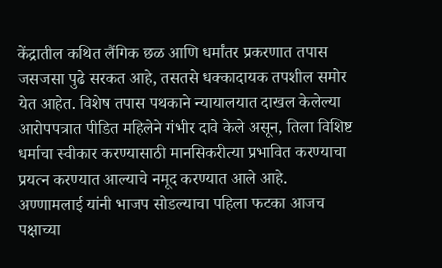केंद्रातील कथित लैंगिक छळ आणि धर्मांतर प्रकरणात तपास जसजसा पुढे सरकत आहे, तसतसे धक्कादायक तपशील समोर येत आहेत. विशेष तपास पथकाने न्यायालयात दाखल केलेल्या आरोपपत्रात पीडित महिलेने गंभीर दावे केले असून, तिला विशिष्ट धर्माचा स्वीकार करण्यासाठी मानसिकरीत्या प्रभावित करण्याचा प्रयत्न करण्यात आल्याचे नमूद करण्यात आले आहे.
अण्णामलाई यांनी भाजप सोडल्याचा पहिला फटका आजच पक्षाच्या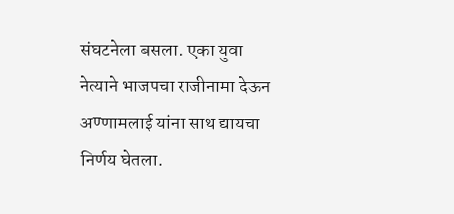संघटनेला बसला. एका युवा नेत्याने भाजपचा राजीनामा देऊन अण्णामलाई यांना साथ द्यायचा निर्णय घेतला.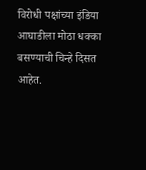विरोधी पक्षांच्या इंडिया आघाडीला मोठा धक्का बसण्याची चिन्हे दिसत आहेत.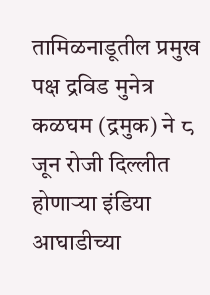तामिळनाडूतील प्रमुख पक्ष द्रविड मुनेत्र कळघम (द्रमुक) ने ८ जून रोजी दिल्लीत होणाऱ्या इंडिया आघाडीच्या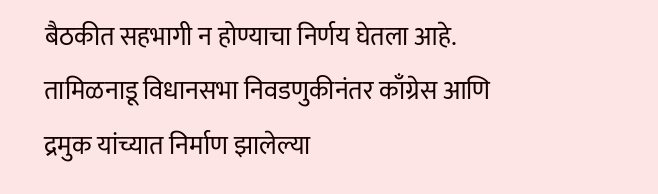बैठकीत सहभागी न होण्याचा निर्णय घेतला आहे. तामिळनाडू विधानसभा निवडणुकीनंतर काँग्रेस आणि द्रमुक यांच्यात निर्माण झालेल्या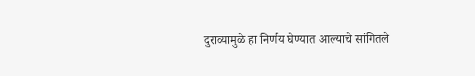दुराव्यामुळे हा निर्णय घेण्यात आल्याचे सांगितले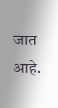जात आहे.